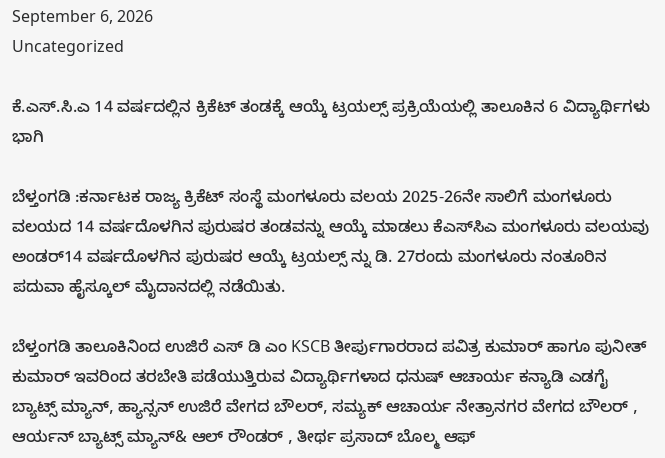September 6, 2026
Uncategorized

ಕೆ.ಎಸ್.ಸಿ.ಎ 14 ವರ್ಷದಲ್ಲಿನ ಕ್ರಿಕೆಟ್ ತಂಡಕ್ಕೆ ಆಯ್ಕೆ ಟ್ರಯಲ್ಸ್ ಪ್ರಕ್ರಿಯೆಯಲ್ಲಿ ತಾಲೂಕಿನ 6 ವಿದ್ಯಾರ್ಥಿಗಳು ಭಾಗಿ

ಬೆಳ್ತಂಗಡಿ :ಕರ್ನಾಟಕ ರಾಜ್ಯ ಕ್ರಿಕೆಟ್ ಸಂಸ್ಥೆ ಮಂಗಳೂರು ವಲಯ 2025-26ನೇ ಸಾಲಿಗೆ ಮಂಗಳೂರು ವಲಯದ 14 ವರ್ಷದೊಳಗಿನ ಪುರುಷರ ತಂಡವನ್ನು ಆಯ್ಕೆ ಮಾಡಲು ಕೆಎಸ್‌ಸಿಎ ಮಂಗಳೂರು ವಲಯವು ಅಂಡರ್14 ವರ್ಷದೊಳಗಿನ ಪುರುಷರ ಆಯ್ಕೆ ಟ್ರಯಲ್ಸ್ ನ್ನು ಡಿ. 27ರಂದು ಮಂಗಳೂರು ನಂತೂರಿನ ಪದುವಾ ಹೈಸ್ಕೂಲ್ ಮೈದಾನದಲ್ಲಿ ನಡೆಯಿತು.

ಬೆಳ್ತಂಗಡಿ ತಾಲೂಕಿನಿಂದ ಉಜಿರೆ ಎಸ್ ಡಿ ಎಂ KSCB ತೀರ್ಪುಗಾರರಾದ ಪವಿತ್ರ ಕುಮಾರ್ ಹಾಗೂ ಪುನೀತ್ ಕುಮಾರ್ ಇವರಿಂದ ತರಬೇತಿ ಪಡೆಯುತ್ತಿರುವ ವಿದ್ಯಾರ್ಥಿಗಳಾದ ಧನುಷ್ ಆಚಾರ್ಯ ಕನ್ಯಾಡಿ ಎಡಗೈ ಬ್ಯಾಟ್ಸ್ ಮ್ಯಾನ್, ಹ್ಯಾನ್ಸನ್ ಉಜಿರೆ ವೇಗದ ಬೌಲರ್, ಸಮ್ಯಕ್ ಆಚಾರ್ಯ ನೇತ್ರಾನಗರ ವೇಗದ ಬೌಲರ್ , ಆರ್ಯನ್ ಬ್ಯಾಟ್ಸ್ ಮ್ಯಾನ್& ಆಲ್ ರೌಂಡರ್ , ತೀರ್ಥ ಪ್ರಸಾದ್ ಬೊಲ್ಮ ಆಫ್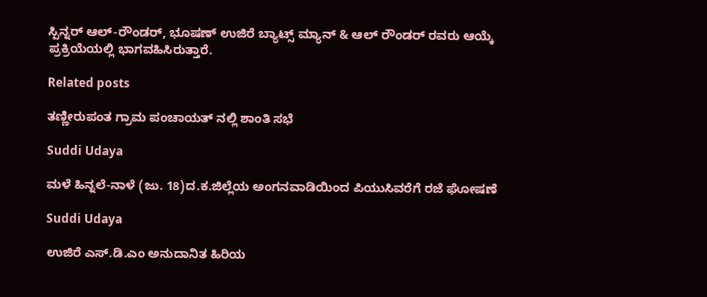ಸ್ಪಿನ್ನರ್ ಆಲ್-ರೌಂಡರ್, ಭೂಷಣ್ ಉಜಿರೆ ಬ್ಯಾಟ್ಸ್ ಮ್ಯಾನ್ & ಆಲ್ ರೌಂಡರ್ ರವರು ಆಯ್ಕೆ ಪ್ರಕ್ರಿಯೆಯಲ್ಲಿ ಭಾಗವಹಿಸಿರುತ್ತಾರೆ.

Related posts

ತಣ್ಣೀರುಪಂತ ಗ್ರಾಮ ಪಂಚಾಯತ್ ನಲ್ಲಿ ಶಾಂತಿ ಸಭೆ

Suddi Udaya

ಮಳೆ ಹಿನ್ನಲೆ-ನಾಳೆ (ಜು. 18)ದ.ಕ.ಜಿಲ್ಲೆಯ ಅಂಗನವಾಡಿಯಿಂದ ಪಿಯುಸಿವರೆಗೆ ರಜೆ ಘೋಷಣೆ

Suddi Udaya

ಉಜಿರೆ ಎಸ್.ಡಿ.ಎಂ ಅನುದಾನಿತ ಹಿರಿಯ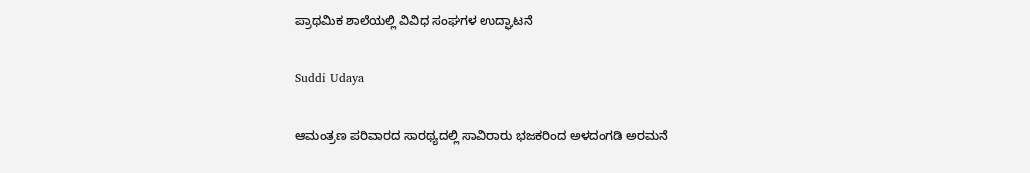ಪ್ರಾಥಮಿಕ ಶಾಲೆಯಲ್ಲಿ ವಿವಿಧ ಸಂಘಗಳ ಉದ್ಘಾಟನೆ

Suddi Udaya

ಆಮಂತ್ರಣ ಪರಿವಾರದ ಸಾರಥ್ಯದಲ್ಲಿ ಸಾವಿರಾರು ಭಜಕರಿಂದ ಅಳದಂಗಡಿ ಅರಮನೆ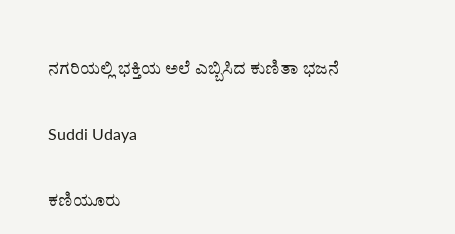ನಗರಿಯಲ್ಲಿ ಭಕ್ತಿಯ ಅಲೆ ಎಬ್ಬಿಸಿದ ಕುಣಿತಾ ಭಜನೆ

Suddi Udaya

ಕಣಿಯೂರು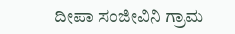ದೀಪಾ ಸಂಜೀವಿನಿ ಗ್ರಾಮ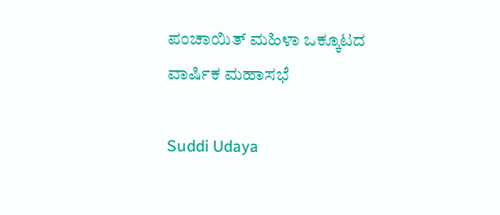ಪಂಚಾಯಿತ್ ಮಹಿಳಾ ಒಕ್ಕೂಟದ ವಾರ್ಷಿಕ ಮಹಾಸಭೆ

Suddi Udaya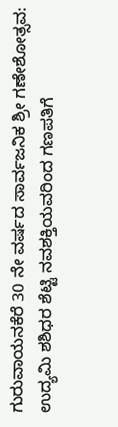ಗುರುವಾಯನಕೆರೆ 30 ನೇ ವರ್ಷದ ಸಾರ್ವಜನಿಕ‌ ಶ್ರೀ ಗಣೇಶೋತ್ಸವ: ಉದ್ಯಮಿ ಶಶಿಧರ ಶೆಟ್ಟಿ ನವಶಕ್ತಿಯವರಿಂದ ಗಣಪತಿಗೆ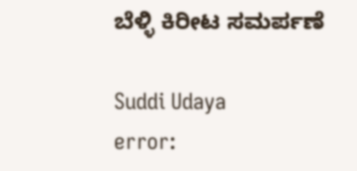ಬೆಳ್ಳಿ ಕಿರೀಟ ಸಮರ್ಪಣೆ

Suddi Udaya
error: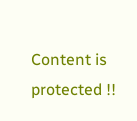Content is protected !!